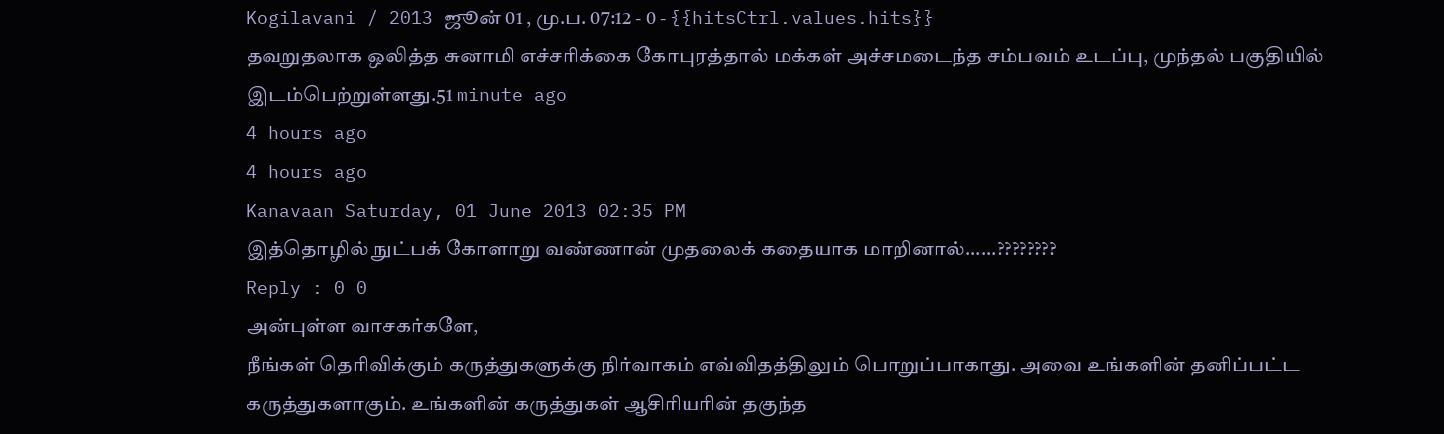Kogilavani / 2013 ஜூன் 01 , மு.ப. 07:12 - 0 - {{hitsCtrl.values.hits}}
தவறுதலாக ஒலித்த சுனாமி எச்சரிக்கை கோபுரத்தால் மக்கள் அச்சமடைந்த சம்பவம் உடப்பு, முந்தல் பகுதியில் இடம்பெற்றுள்ளது.51 minute ago
4 hours ago
4 hours ago
Kanavaan Saturday, 01 June 2013 02:35 PM
இத்தொழில் நுட்பக் கோளாறு வண்ணான் முதலைக் கதையாக மாறினால்......????????
Reply : 0 0
அன்புள்ள வாசகர்களே,
நீங்கள் தெரிவிக்கும் கருத்துகளுக்கு நிர்வாகம் எவ்விதத்திலும் பொறுப்பாகாது. அவை உங்களின் தனிப்பட்ட கருத்துகளாகும். உங்களின் கருத்துகள் ஆசிரியரின் தகுந்த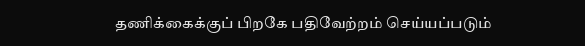தணிக்கைக்குப் பிறகே பதிவேற்றம் செய்யப்படும்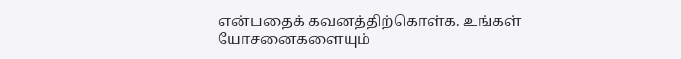என்பதைக் கவனத்திற்கொள்க. உங்கள் யோசனைகளையும்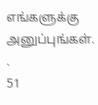எங்களுக்கு அனுப்புங்கள். .
51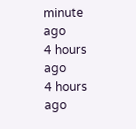minute ago
4 hours ago
4 hours ago